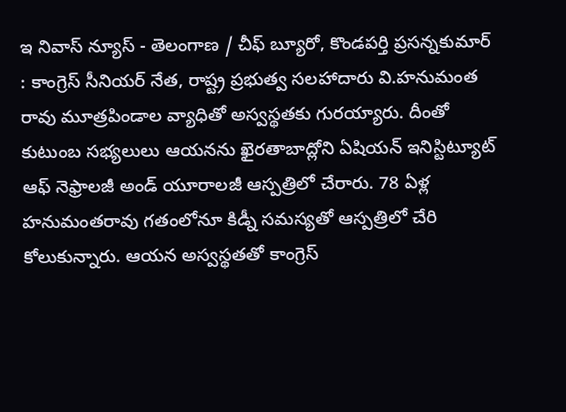ఇ నివాస్ న్యూస్ - తెలంగాణ / చీఫ్ బ్యూరో, కొండపర్తి ప్రసన్నకుమార్ : కాంగ్రెస్ సీనియర్ నేత, రాష్ట్ర ప్రభుత్వ సలహాదారు వి.హనుమంత రావు మూత్రపిండాల వ్యాధితో అస్వస్థతకు గురయ్యారు. దీంతో కుటుంబ సభ్యలులు ఆయనను ఖైరతాబాద్లోని ఏషియన్ ఇనిస్టిట్యూట్ ఆఫ్ నెఫ్రాలజీ అండ్ యూరాలజీ ఆస్పత్రిలో చేరారు. 78 ఏళ్ల హనుమంతరావు గతంలోనూ కిడ్నీ సమస్యతో ఆస్పత్రిలో చేరి కోలుకున్నారు. ఆయన అస్వస్థతతో కాంగ్రెస్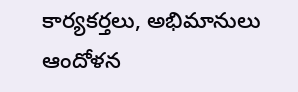కార్యకర్తలు, అభిమానులు ఆందోళన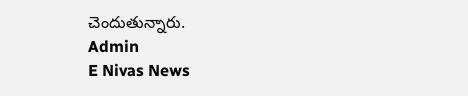చెందుతున్నారు.
Admin
E Nivas News